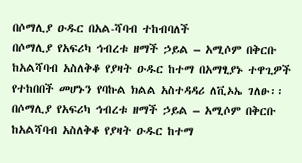በሶማሊያ ዑዱር በአል-ሻባብ ተከብባለች
በሶማሊያ የአፍሪካ ኅብረቱ ዘማች ኃይል – አሚሶም በቅርቡ ከአልሻባብ አስለቅቆ የያዛት ዑዱር ከተማ በአማፂያኑ ተዋጊዎች የተከበበች መሆኑን የባኩል ክልል አስተዳዳሪ ለቪኦኤ ገለፁ፡፡
በሶማሊያ የአፍሪካ ኅብረቱ ዘማች ኃይል – አሚሶም በቅርቡ ከአልሻባብ አስለቅቆ የያዛት ዑዱር ከተማ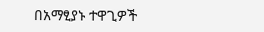በአማፂያኑ ተዋጊዎች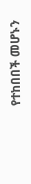የተከበበች መሆኑን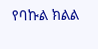የባኩል ክልል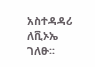አስተዳዳሪ ለቪኦኤ ገለፁ፡፡